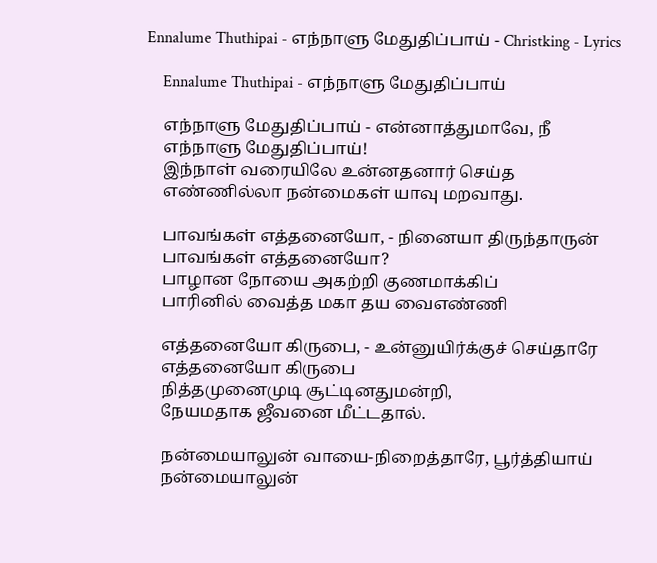Ennalume Thuthipai - எந்நாளு மேதுதிப்பாய் - Christking - Lyrics

    Ennalume Thuthipai - எந்நாளு மேதுதிப்பாய்

    எந்நாளு மேதுதிப்பாய் - என்னாத்துமாவே, நீ
    எந்நாளு மேதுதிப்பாய்!
    இந்நாள் வரையிலே உன்னதனார் செய்த
    எண்ணில்லா நன்மைகள் யாவு மறவாது.

    பாவங்கள் எத்தனையோ, - நினையா திருந்தாருன்
    பாவங்கள் எத்தனையோ?
    பாழான நோயை அகற்றி குணமாக்கிப்
    பாரினில் வைத்த மகா தய வைஎண்ணி

    எத்தனையோ கிருபை, - உன்னுயிர்க்குச் செய்தாரே
    எத்தனையோ கிருபை
    நித்தமுனைமுடி சூட்டினதுமன்றி,
    நேயமதாக ஜீவனை மீட்டதால்.

    நன்மையாலுன் வாயை-நிறைத்தாரே, பூர்த்தியாய்
    நன்மையாலுன்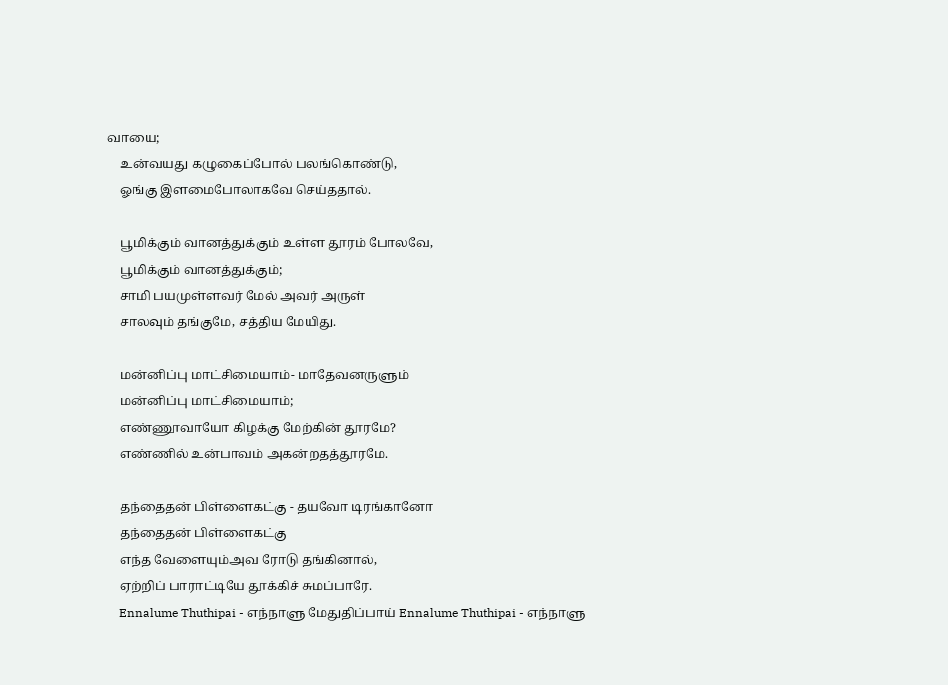வாயை;
    உன்வயது கழுகைப்போல் பலங்கொண்டு,
    ஓங்கு இளமைபோலாகவே செய்ததால்.

    பூமிக்கும் வானத்துக்கும் உள்ள தூரம் போலவே,
    பூமிக்கும் வானத்துக்கும்;
    சாமி பயமுள்ளவர் மேல் அவர் அருள்
    சாலவும் தங்குமே, சத்திய மேயிது.

    மன்னிப்பு மாட்சிமையாம்- மாதேவனருளும்
    மன்னிப்பு மாட்சிமையாம்;
    எண்ணூவாயோ கிழக்கு மேற்கின் தூரமே?
    எண்ணில் உன்பாவம் அகன்றதத்தூரமே.

    தந்தைதன் பிள்ளைகட்கு - தயவோ டிரங்கானோ
    தந்தைதன் பிள்ளைகட்கு
    எந்த வேளையும்அவ ரோடு தங்கினால்,
    ஏற்றிப் பாராட்டியே தூக்கிச் சுமப்பாரே.
    Ennalume Thuthipai - எந்நாளு மேதுதிப்பாய் Ennalume Thuthipai - எந்நாளு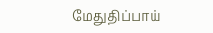மேதுதிப்பாய்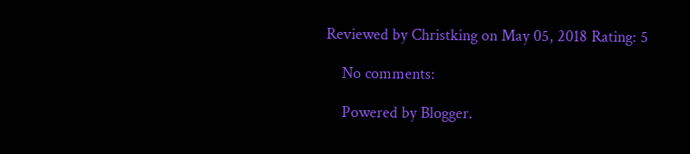Reviewed by Christking on May 05, 2018 Rating: 5

    No comments:

    Powered by Blogger.